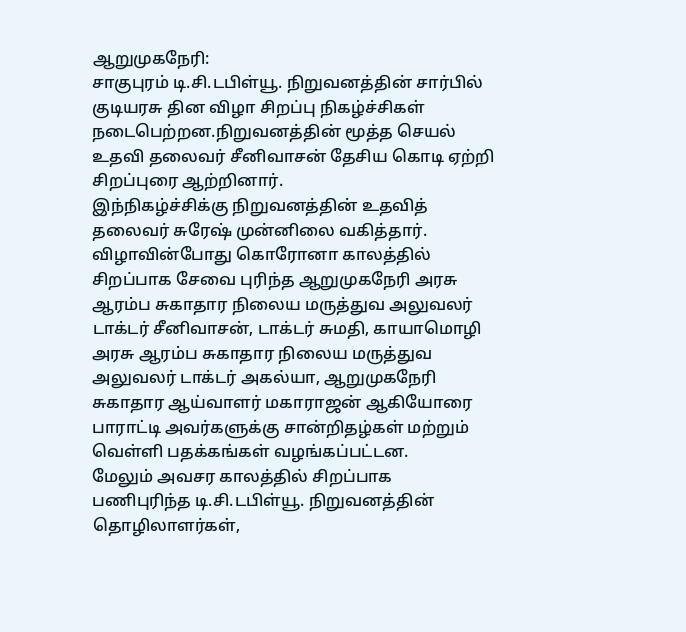ஆறுமுகநேரி:
சாகுபுரம் டி.சி.டபிள்யூ. நிறுவனத்தின் சார்பில் குடியரசு தின விழா சிறப்பு நிகழ்ச்சிகள் நடைபெற்றன.நிறுவனத்தின் மூத்த செயல் உதவி தலைவர் சீனிவாசன் தேசிய கொடி ஏற்றி சிறப்புரை ஆற்றினார்.
இந்நிகழ்ச்சிக்கு நிறுவனத்தின் உதவித் தலைவர் சுரேஷ் முன்னிலை வகித்தார். விழாவின்போது கொரோனா காலத்தில் சிறப்பாக சேவை புரிந்த ஆறுமுகநேரி அரசு ஆரம்ப சுகாதார நிலைய மருத்துவ அலுவலர் டாக்டர் சீனிவாசன், டாக்டர் சுமதி, காயாமொழி அரசு ஆரம்ப சுகாதார நிலைய மருத்துவ அலுவலர் டாக்டர் அகல்யா, ஆறுமுகநேரி சுகாதார ஆய்வாளர் மகாராஜன் ஆகியோரை பாராட்டி அவர்களுக்கு சான்றிதழ்கள் மற்றும் வெள்ளி பதக்கங்கள் வழங்கப்பட்டன.
மேலும் அவசர காலத்தில் சிறப்பாக பணிபுரிந்த டி.சி.டபிள்யூ. நிறுவனத்தின் தொழிலாளர்கள்,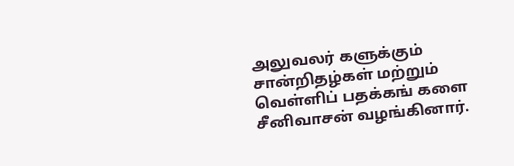அலுவலர் களுக்கும் சான்றிதழ்கள் மற்றும் வெள்ளிப் பதக்கங் களை சீனிவாசன் வழங்கினார்.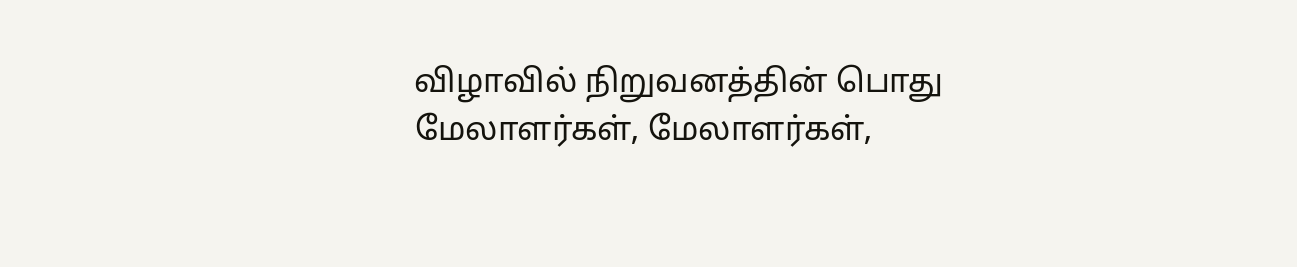விழாவில் நிறுவனத்தின் பொது மேலாளர்கள், மேலாளர்கள்,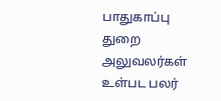பாதுகாப்பு துறை அலுவலர்கள் உள்பட பலர்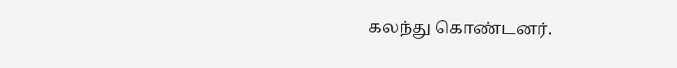கலந்து கொண்டனர்.